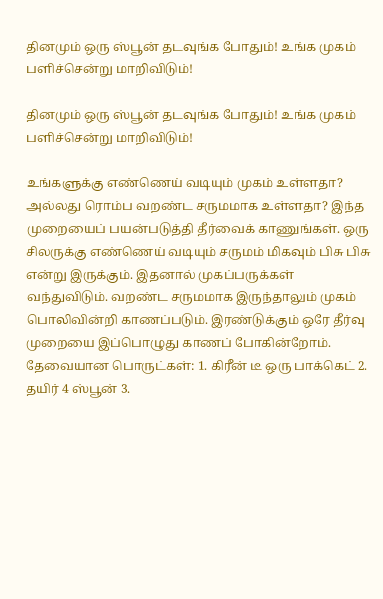தினமும் ஒரு ஸ்பூன் தடவுங்க போதும்! உங்க முகம் பளிச்சென்று மாறிவிடும்!

தினமும் ஒரு ஸ்பூன் தடவுங்க போதும்! உங்க முகம் பளிச்சென்று மாறிவிடும்!

உங்களுக்கு எண்ணெய் வடியும் முகம் உள்ளதா? அல்லது ரொம்ப வறண்ட சருமமாக உள்ளதா? இந்த முறையைப் பயன்படுத்தி தீர்வைக் காணுங்கள். ஒரு சிலருக்கு எண்ணெய் வடியும் சருமம் மிகவும் பிசு பிசு என்று இருக்கும். இதனால் முகப்பருக்கள் வந்துவிடும். வறண்ட சருமமாக இருந்தாலும் முகம் பொலிவின்றி காணப்படும். இரண்டுக்கும் ஒரே தீர்வு முறையை இப்பொழுது காணப் போகின்றோம். தேவையான பொருட்கள்: 1. கிரீன் டீ ஒரு பாக்கெட் 2. தயிர் 4 ஸ்பூன் 3.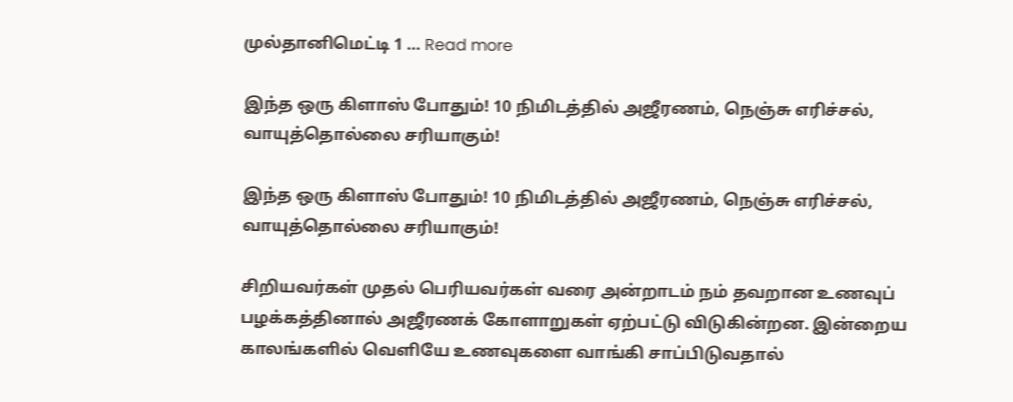முல்தானிமெட்டி 1 … Read more

இந்த ஒரு கிளாஸ் போதும்! 10 நிமிடத்தில் அஜீரணம், நெஞ்சு எரிச்சல், வாயுத்தொல்லை சரியாகும்!

இந்த ஒரு கிளாஸ் போதும்! 10 நிமிடத்தில் அஜீரணம், நெஞ்சு எரிச்சல், வாயுத்தொல்லை சரியாகும்!

சிறியவர்கள் முதல் பெரியவர்கள் வரை அன்றாடம் நம் தவறான உணவுப் பழக்கத்தினால் அஜீரணக் கோளாறுகள் ஏற்பட்டு விடுகின்றன. இன்றைய காலங்களில் வெளியே உணவுகளை வாங்கி சாப்பிடுவதால்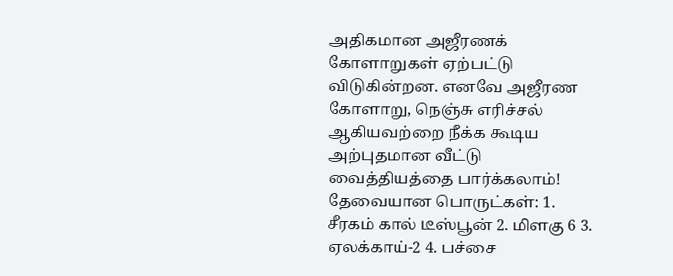அதிகமான அஜீரணக் கோளாறுகள் ஏற்பட்டு விடுகின்றன. எனவே அஜீரண கோளாறு, நெஞ்சு எரிச்சல் ஆகியவற்றை நீக்க கூடிய அற்புதமான வீட்டு வைத்தியத்தை பார்க்கலாம்! தேவையான பொருட்கள்: 1. சீரகம் கால் டீஸ்பூன் 2. மிளகு 6 3. ஏலக்காய்-2 4. பச்சை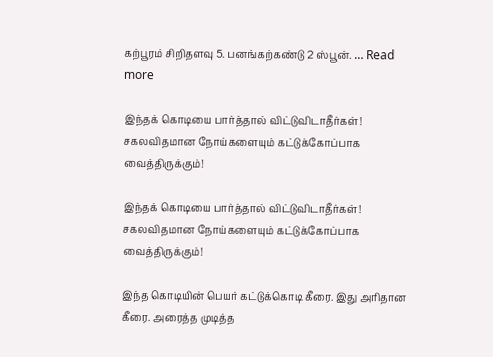கற்பூரம் சிறிதளவு 5. பனங்கற்கண்டு 2 ஸ்பூன். … Read more

இந்தக் கொடியை பார்த்தால் விட்டுவிடாதீர்கள்! சகலவிதமான நோய்களையும் கட்டுக்கோப்பாக வைத்திருக்கும்!

இந்தக் கொடியை பார்த்தால் விட்டுவிடாதீர்கள்! சகலவிதமான நோய்களையும் கட்டுக்கோப்பாக வைத்திருக்கும்!

இந்த கொடியின் பெயர் கட்டுக்கொடி கீரை. இது அரிதான கீரை. அரைத்த முடித்த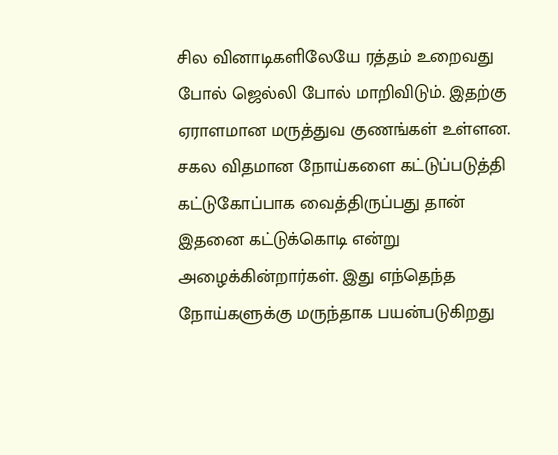சில வினாடிகளிலேயே ரத்தம் உறைவது போல் ஜெல்லி போல் மாறிவிடும். இதற்கு ஏராளமான மருத்துவ குணங்கள் உள்ளன. சகல விதமான நோய்களை கட்டுப்படுத்தி கட்டுகோப்பாக வைத்திருப்பது தான் இதனை கட்டுக்கொடி என்று அழைக்கின்றார்கள். இது எந்தெந்த நோய்களுக்கு மருந்தாக பயன்படுகிறது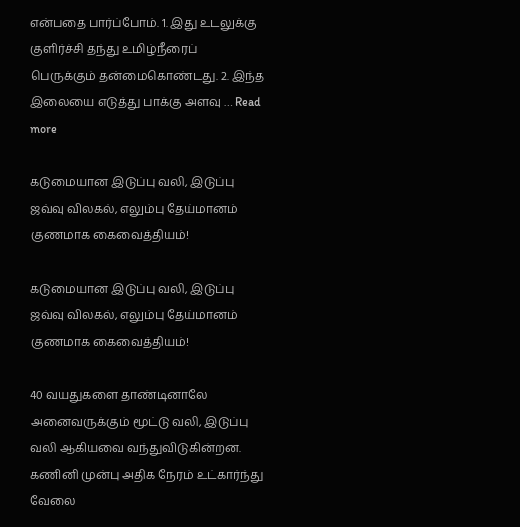என்பதை பார்ப்போம். 1. இது உடலுக்கு குளிர்ச்சி தந்து உமிழ்நீரைப் பெருக்கும் தன்மைகொண்டது. 2. இந்த இலையை எடுத்து பாக்கு அளவு … Read more

கடுமையான இடுப்பு வலி, இடுப்பு ஜவ்வு விலகல், எலும்பு தேய்மானம் குணமாக கைவைத்தியம்!

கடுமையான இடுப்பு வலி, இடுப்பு ஜவ்வு விலகல், எலும்பு தேய்மானம் குணமாக கைவைத்தியம்!

40 வயதுகளை தாண்டினாலே அனைவருக்கும் மூட்டு வலி, இடுப்பு வலி ஆகியவை வந்துவிடுகின்றன. கணினி முன்பு அதிக நேரம் உட்கார்ந்து வேலை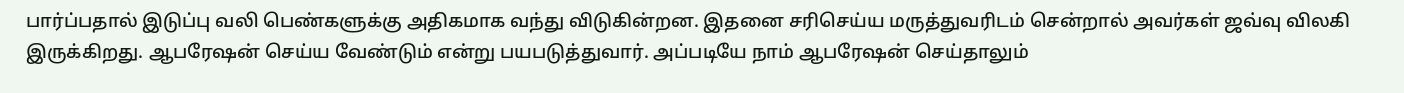பார்ப்பதால் இடுப்பு வலி பெண்களுக்கு அதிகமாக வந்து விடுகின்றன. இதனை சரிசெய்ய மருத்துவரிடம் சென்றால் அவர்கள் ஜவ்வு விலகி இருக்கிறது. ஆபரேஷன் செய்ய வேண்டும் என்று பயபடுத்துவார். அப்படியே நாம் ஆபரேஷன் செய்தாலும்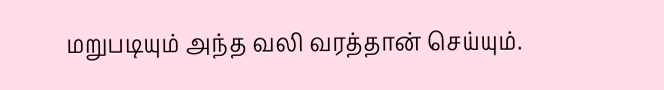மறுபடியும் அந்த வலி வரத்தான் செய்யும்.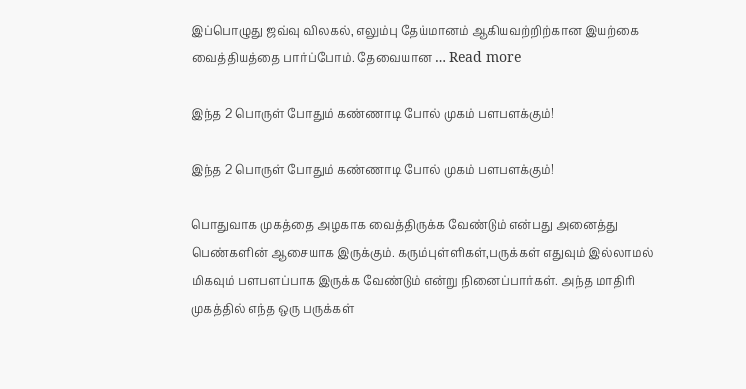இப்பொழுது ஜவ்வு விலகல், எலும்பு தேய்மானம் ஆகியவற்றிற்கான இயற்கை வைத்தியத்தை பார்ப்போம். தேவையான … Read more

இந்த 2 பொருள் போதும் கண்ணாடி போல் முகம் பளபளக்கும்!

இந்த 2 பொருள் போதும் கண்ணாடி போல் முகம் பளபளக்கும்!

பொதுவாக முகத்தை அழகாக வைத்திருக்க வேண்டும் என்பது அனைத்து பெண்களின் ஆசையாக இருக்கும். கரும்புள்ளிகள்,பருக்கள் எதுவும் இல்லாமல் மிகவும் பளபளப்பாக இருக்க வேண்டும் என்று நினைப்பார்கள். அந்த மாதிரி முகத்தில் எந்த ஒரு பருக்கள்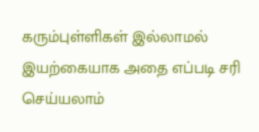கரும்புள்ளிகள் இல்லாமல் இயற்கையாக அதை எப்படி சரி செய்யலாம்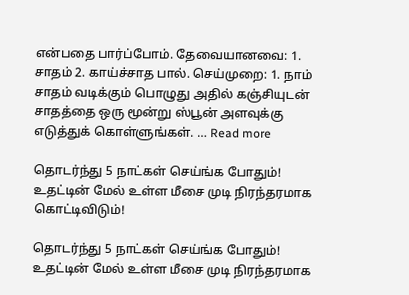என்பதை பார்ப்போம். தேவையானவை: 1. சாதம் 2. காய்ச்சாத பால். செய்முறை: 1. நாம் சாதம் வடிக்கும் பொழுது அதில் கஞ்சியுடன் சாதத்தை ஒரு மூன்று ஸ்பூன் அளவுக்கு எடுத்துக் கொள்ளுங்கள். … Read more

தொடர்ந்து 5 நாட்கள் செய்ங்க போதும்! உதட்டின் மேல் உள்ள மீசை முடி நிரந்தரமாக கொட்டிவிடும்!

தொடர்ந்து 5 நாட்கள் செய்ங்க போதும்! உதட்டின் மேல் உள்ள மீசை முடி நிரந்தரமாக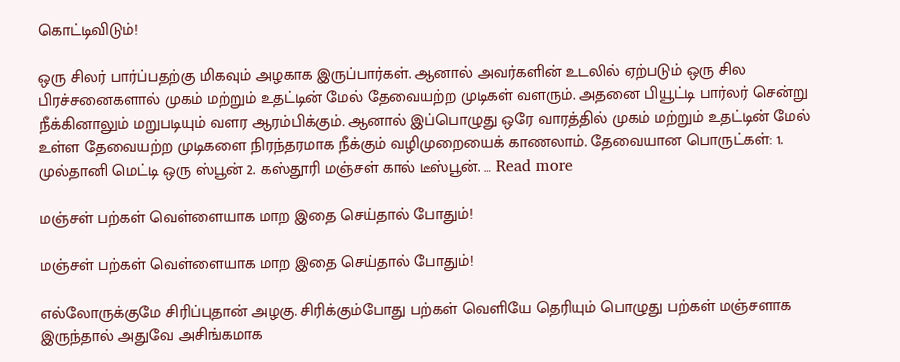கொட்டிவிடும்!

ஒரு சிலர் பார்ப்பதற்கு மிகவும் அழகாக இருப்பார்கள். ஆனால் அவர்களின் உடலில் ஏற்படும் ஒரு சில பிரச்சனைகளால் முகம் மற்றும் உதட்டின் மேல் தேவையற்ற முடிகள் வளரும். அதனை பியூட்டி பார்லர் சென்று நீக்கினாலும் மறுபடியும் வளர ஆரம்பிக்கும். ஆனால் இப்பொழுது ஒரே வாரத்தில் முகம் மற்றும் உதட்டின் மேல் உள்ள தேவையற்ற முடிகளை நிரந்தரமாக நீக்கும் வழிமுறையைக் காணலாம். தேவையான பொருட்கள்: 1. முல்தானி மெட்டி ஒரு ஸ்பூன் 2. கஸ்தூரி மஞ்சள் கால் டீஸ்பூன். … Read more

மஞ்சள் பற்கள் வெள்ளையாக மாற இதை செய்தால் போதும்!

மஞ்சள் பற்கள் வெள்ளையாக மாற இதை செய்தால் போதும்!

எல்லோருக்குமே சிரிப்புதான் அழகு. சிரிக்கும்போது பற்கள் வெளியே தெரியும் பொழுது பற்கள் மஞ்சளாக இருந்தால் அதுவே அசிங்கமாக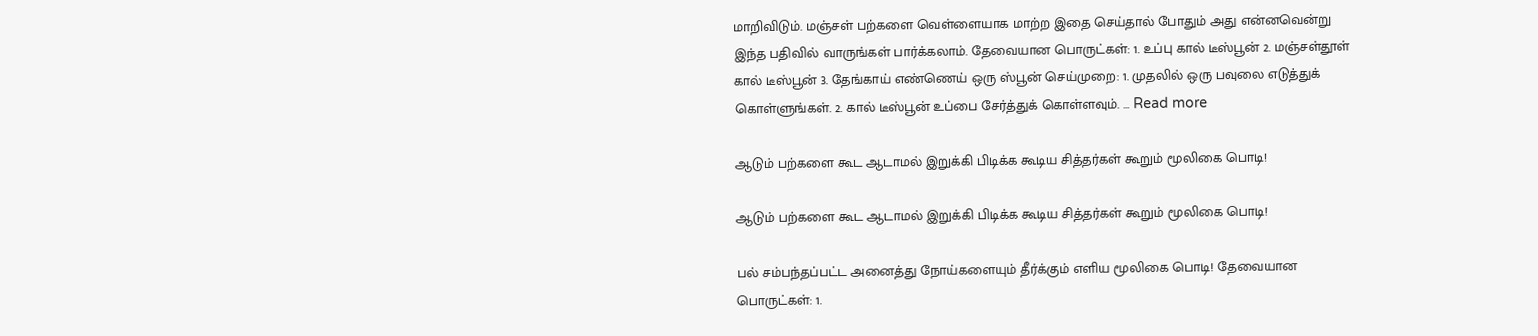மாறிவிடும். மஞ்சள் பற்களை வெள்ளையாக மாற்ற இதை செய்தால் போதும் அது என்னவென்று இந்த பதிவில் வாருங்கள் பார்க்கலாம். தேவையான பொருட்கள்: 1. உப்பு கால் டீஸ்பூன் 2. மஞ்சள்தூள் கால் டீஸ்பூன் 3. தேங்காய் எண்ணெய் ஒரு ஸ்பூன் செய்முறை: 1. முதலில் ஒரு பவுலை எடுத்துக் கொள்ளுங்கள். 2. கால் டீஸ்பூன் உப்பை சேர்த்துக் கொள்ளவும். … Read more

ஆடும் பற்களை கூட ஆடாமல் இறுக்கி பிடிக்க கூடிய சித்தர்கள் கூறும் மூலிகை பொடி!

ஆடும் பற்களை கூட ஆடாமல் இறுக்கி பிடிக்க கூடிய சித்தர்கள் கூறும் மூலிகை பொடி!

பல் சம்பந்தப்பட்ட அனைத்து நோய்களையும் தீர்க்கும் எளிய மூலிகை பொடி! தேவையான பொருட்கள்: 1.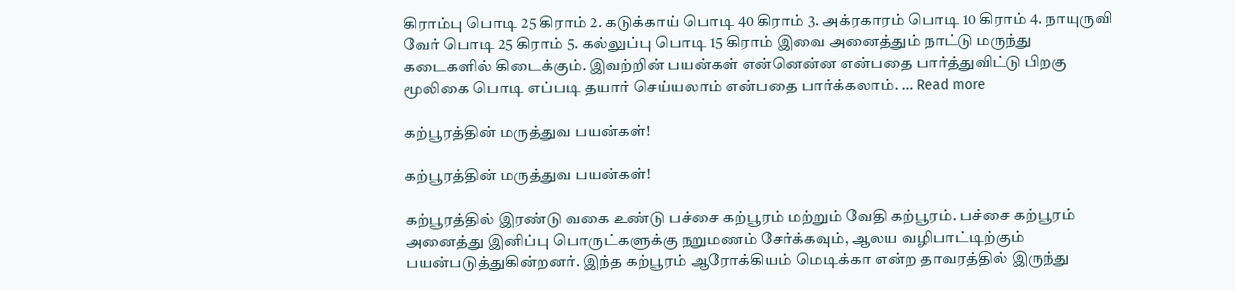கிராம்பு பொடி 25 கிராம் 2. கடுக்காய் பொடி 40 கிராம் 3. அக்ரகாரம் பொடி 10 கிராம் 4. நாயுருவி வேர் பொடி 25 கிராம் 5. கல்லுப்பு பொடி 15 கிராம் இவை அனைத்தும் நாட்டு மருந்து கடைகளில் கிடைக்கும். இவற்றின் பயன்கள் என்னென்ன என்பதை பார்த்துவிட்டு பிறகு மூலிகை பொடி எப்படி தயார் செய்யலாம் என்பதை பார்க்கலாம். … Read more

கற்பூரத்தின் மருத்துவ பயன்கள்!

கற்பூரத்தின் மருத்துவ பயன்கள்!

கற்பூரத்தில் இரண்டு வகை உண்டு பச்சை கற்பூரம் மற்றும் வேதி கற்பூரம். பச்சை கற்பூரம் அனைத்து இனிப்பு பொருட்களுக்கு நறுமணம் சேர்க்கவும், ஆலய வழிபாட்டிற்கும் பயன்படுத்துகின்றனர். இந்த கற்பூரம் ஆரோக்கியம் மெடிக்கா என்ற தாவரத்தில் இருந்து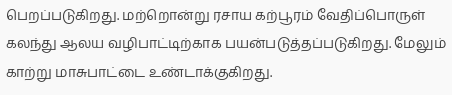பெறப்படுகிறது. மற்றொன்று ரசாய கற்பூரம் வேதிப்பொருள் கலந்து ஆலய வழிபாட்டிற்காக பயன்படுத்தப்படுகிறது. மேலும் காற்று மாசுபாட்டை உண்டாக்குகிறது.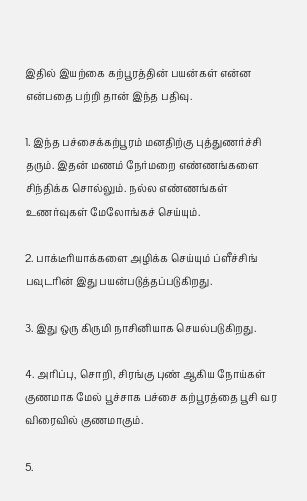இதில் இயற்கை கற்பூரத்தின் பயன்கள் என்ன என்பதை பற்றி தான் இந்த பதிவு.

1. இந்த பச்சைக்கற்பூரம் மனதிற்கு புத்துணர்ச்சி தரும். இதன் மணம் நேர்மறை எண்ணங்களை சிந்திக்க சொல்லும். நல்ல எண்ணங்கள் உணர்வுகள் மேலோங்கச் செய்யும்.

2. பாக்டீரியாக்களை அழிக்க செய்யும் ப்ளீச்சிங் பவுடரின் இது பயன்படுத்தப்படுகிறது.

3. இது ஒரு கிருமி நாசினியாக செயல்படுகிறது.

4. அரிப்பு, சொறி, சிரங்கு புண் ஆகிய நோய்கள் குணமாக மேல் பூச்சாக பச்சை கற்பூரத்தை பூசி வர விரைவில் குணமாகும்.

5.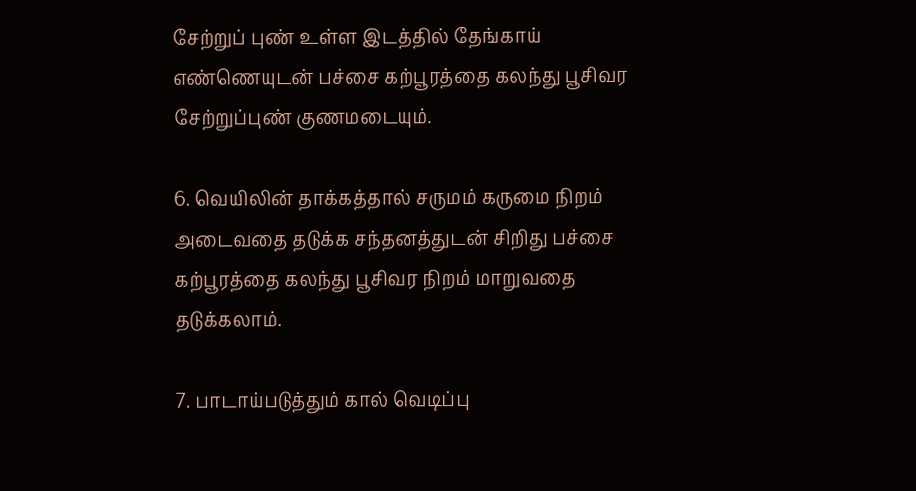சேற்றுப் புண் உள்ள இடத்தில் தேங்காய் எண்ணெயுடன் பச்சை கற்பூரத்தை கலந்து பூசிவர சேற்றுப்புண் குணமடையும்.

6. வெயிலின் தாக்கத்தால் சருமம் கருமை நிறம் அடைவதை தடுக்க சந்தனத்துடன் சிறிது பச்சை கற்பூரத்தை கலந்து பூசிவர நிறம் மாறுவதை தடுக்கலாம்.

7. பாடாய்படுத்தும் கால் வெடிப்பு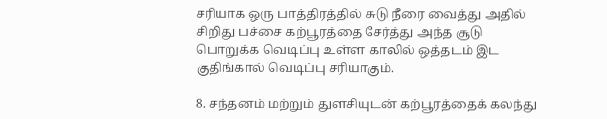சரியாக ஒரு பாத்திரத்தில் சுடு நீரை வைத்து அதில் சிறிது பச்சை கற்பூரத்தை சேர்த்து அந்த சூடு பொறுக்க வெடிப்பு உள்ள காலில் ஒத்தடம் இட குதிங்கால் வெடிப்பு சரியாகும்.

8. சந்தனம் மற்றும் துளசியுடன் கற்பூரத்தைக் கலந்து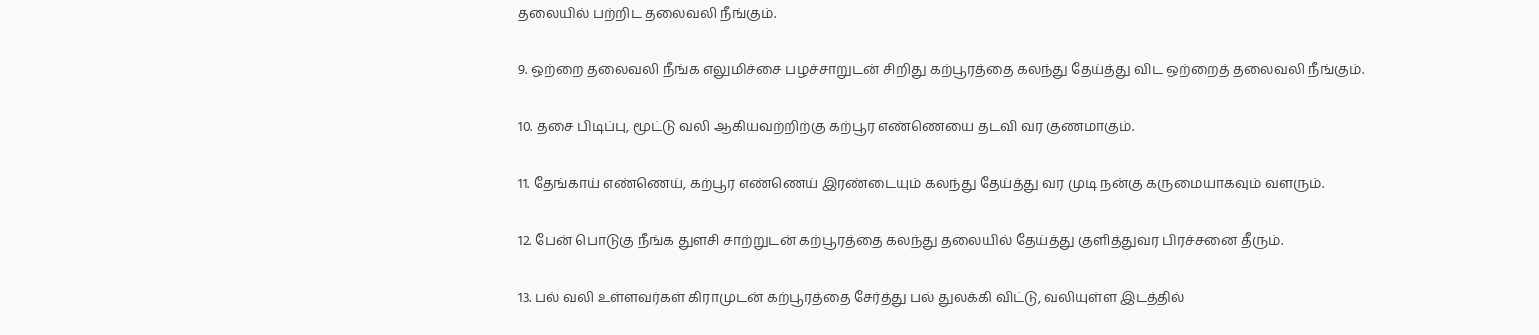தலையில் பற்றிட தலைவலி நீங்கும்.

9. ஒற்றை தலைவலி நீங்க எலுமிச்சை பழச்சாறுடன் சிறிது கற்பூரத்தை கலந்து தேய்த்து விட ஒற்றைத் தலைவலி நீங்கும்.

10. தசை பிடிப்பு, மூட்டு வலி ஆகியவற்றிற்கு கற்பூர எண்ணெயை தடவி வர குணமாகும்.

11. தேங்காய் எண்ணெய், கற்பூர எண்ணெய் இரண்டையும் கலந்து தேய்த்து வர முடி நன்கு கருமையாகவும் வளரும்.

12. பேன் பொடுகு நீங்க துளசி சாற்றுடன் கற்பூரத்தை கலந்து தலையில் தேய்த்து குளித்துவர பிரச்சனை தீரும்.

13. பல் வலி உள்ளவர்கள் கிராமுடன் கற்பூரத்தை சேர்த்து பல் துலக்கி விட்டு, வலியுள்ள இடத்தில்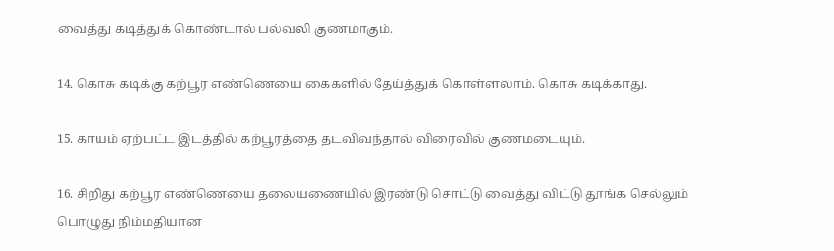வைத்து கடித்துக் கொண்டால் பல்வலி குணமாகும்.

14. கொசு கடிக்கு கற்பூர எண்ணெயை கைகளில் தேய்த்துக் கொள்ளலாம். கொசு கடிக்காது.

15. காயம் ஏற்பட்ட இடத்தில் கற்பூரத்தை தடவிவந்தால் விரைவில் குணமடையும்.

16. சிறிது கற்பூர எண்ணெயை தலையணையில் இரண்டு சொட்டு வைத்து விட்டு தூங்க செல்லும் பொழுது நிம்மதியான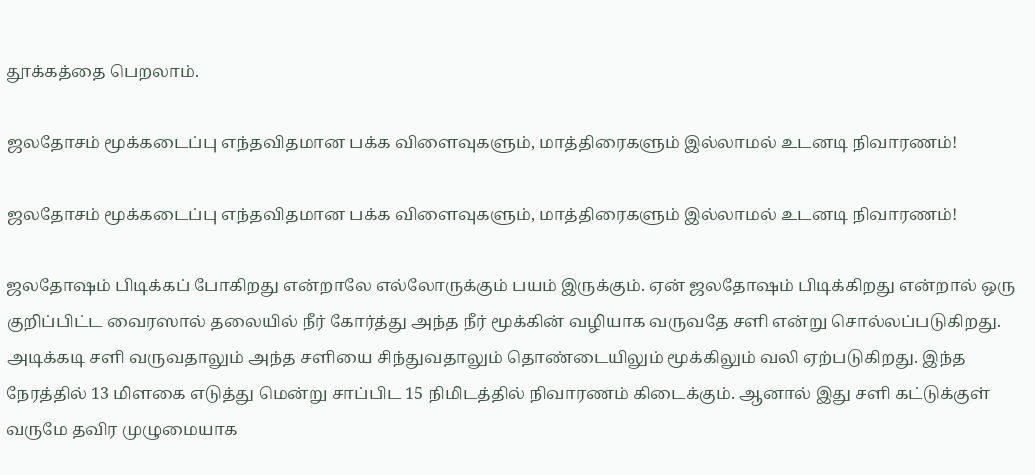தூக்கத்தை பெறலாம்.

ஜலதோசம் மூக்கடைப்பு எந்தவிதமான பக்க விளைவுகளும், மாத்திரைகளும் இல்லாமல் உடனடி நிவாரணம்!

ஜலதோசம் மூக்கடைப்பு எந்தவிதமான பக்க விளைவுகளும், மாத்திரைகளும் இல்லாமல் உடனடி நிவாரணம்!

ஜலதோஷம் பிடிக்கப் போகிறது என்றாலே எல்லோருக்கும் பயம் இருக்கும். ஏன் ஜலதோஷம் பிடிக்கிறது என்றால் ஒரு குறிப்பிட்ட வைரஸால் தலையில் நீர் கோர்த்து அந்த நீர் மூக்கின் வழியாக வருவதே சளி என்று சொல்லப்படுகிறது. அடிக்கடி சளி வருவதாலும் அந்த சளியை சிந்துவதாலும் தொண்டையிலும் மூக்கிலும் வலி ஏற்படுகிறது. இந்த நேரத்தில் 13 மிளகை எடுத்து மென்று சாப்பிட 15 நிமிடத்தில் நிவாரணம் கிடைக்கும். ஆனால் இது சளி கட்டுக்குள் வருமே தவிர முழுமையாக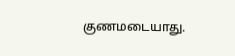குணமடையாது.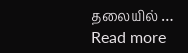தலையில் … Read more